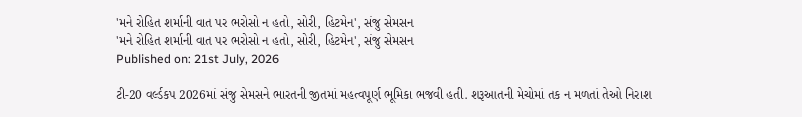'મને રોહિત શર્માની વાત પર ભરોસો ન હતો, સોરી, હિટમેન', સંજુ સેમસન
'મને રોહિત શર્માની વાત પર ભરોસો ન હતો, સોરી, હિટમેન', સંજુ સેમસન
Published on: 21st July, 2026

ટી-20 વર્લ્ડકપ 2026માં સંજુ સેમસને ભારતની જીતમાં મહત્વપૂર્ણ ભૂમિકા ભજવી હતી. શરૂઆતની મેચોમાં તક ન મળતાં તેઓ નિરાશ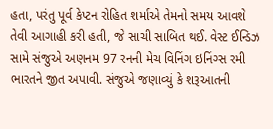હતા, પરંતુ પૂર્વ કેપ્ટન રોહિત શર્માએ તેમનો સમય આવશે તેવી આગાહી કરી હતી, જે સાચી સાબિત થઈ. વેસ્ટ ઈન્ડિઝ સામે સંજુએ અણનમ 97 રનની મેચ વિનિંગ ઇનિંગ્સ રમી ભારતને જીત અપાવી. સંજુએ જણાવ્યું કે શરૂઆતની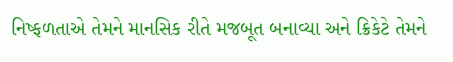નિષ્ફળતાએ તેમને માનસિક રીતે મજબૂત બનાવ્યા અને ક્રિકેટે તેમને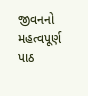જીવનનો મહત્વપૂર્ણ પાઠ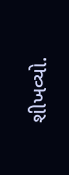શીખવ્યો.